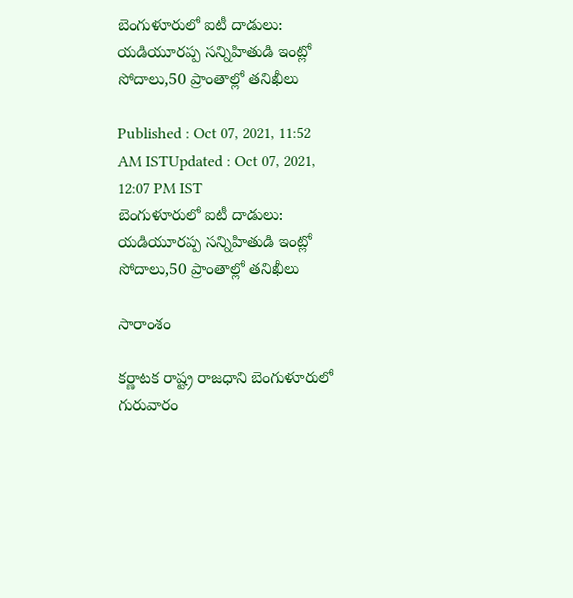బెంగుళూరులో ఐటీ దాడులు: యడియూరప్ప సన్నిహితుడి ఇంట్లో సోదాలు,50 ప్రాంతాల్లో తనిఖీలు

Published : Oct 07, 2021, 11:52 AM ISTUpdated : Oct 07, 2021, 12:07 PM IST
బెంగుళూరులో ఐటీ దాడులు: యడియూరప్ప సన్నిహితుడి ఇంట్లో సోదాలు,50 ప్రాంతాల్లో తనిఖీలు

సారాంశం

కర్ణాటక రాష్ట్ర రాజధాని బెంగుళూరులో గురువారం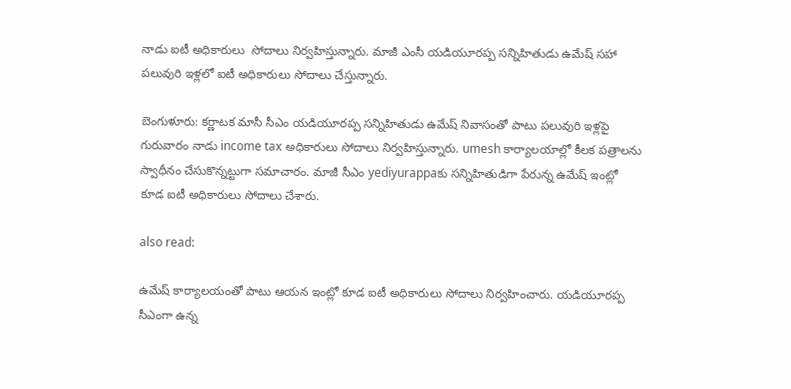నాడు ఐటీ అధికారులు  సోదాలు నిర్వహిస్తున్నారు. మాజీ ఎంసీ యడియూరప్ప సన్నిహితుడు ఉమేష్ సహా పలువురి ఇళ్లలో ఐటీ అధికారులు సోదాలు చేస్తున్నారు.

బెంగుళూరు: కర్ణాటక మాసీ సీఎం యడియూరప్ప సన్నిహితుడు ఉమేష్ నివాసంతో పాటు పలువురి ఇళ్లపై గురువారం నాడు income tax అధికారులు సోదాలు నిర్వహిస్తున్నారు. umesh కార్యాలయాల్లో కీలక పత్రాలను స్వాధీనం చేసుకొన్నట్టుగా సమాచారం. మాజీ సీఎం yediyurappaకు సన్నిహితుడిగా పేరున్న ఉమేష్ ఇంట్లో కూడ ఐటీ అధికారులు సోదాలు చేశారు.

also read:

ఉమేష్ కార్యాలయంతో పాటు ఆయన ఇంట్లో కూడ ఐటీ అధికారులు సోదాలు నిర్వహించారు. యడియూరప్ప సీఎంగా ఉన్న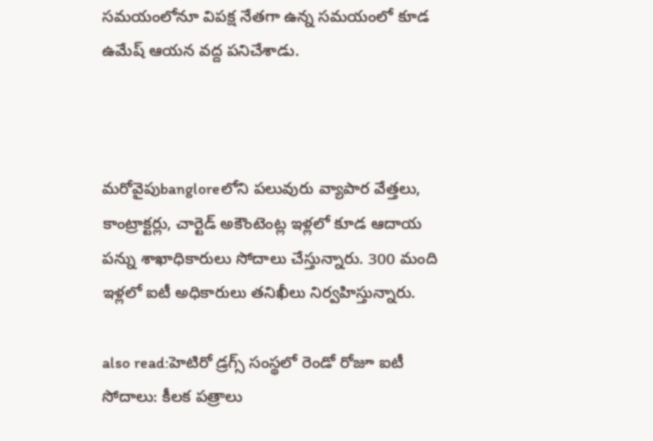సమయంలోనూ విపక్ష నేతగా ఉన్న సమయంలో కూడ ఉమేష్ ఆయన వద్ద పనిచేశాడు.



మరోవైపుbangloreలోని పలువురు వ్యాపార వేత్తలు, కాంట్రాక్టర్లు, చార్టెడ్ అకౌంటెంట్ల ఇళ్లలో కూడ ఆదాయ పన్ను శాఖాధికారులు సోదాలు చేస్తున్నారు. 300 మంది ఇళ్లలో ఐటీ అధికారులు తనిఖీలు నిర్వహిస్తున్నారు.

also read:హెటిరో డ్రగ్స్ సంస్థలో రెండో రోజూ ఐటీ సోదాలు: కీలక పత్రాలు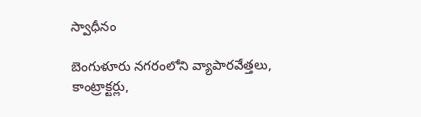స్వాధీనం

బెంగుళూరు నగరంలోని వ్యాపారవేత్తలు, కాంట్రాక్టర్లు,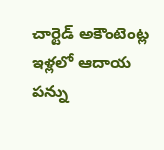చార్టెడ్ అకౌంటెంట్ల ఇళ్లలో ఆదాయ పన్ను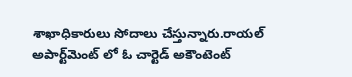శాఖాధికారులు సోదాలు చేస్తున్నారు.రాయల్ అపార్ట్‌మెంట్ లో ఓ చార్టెడ్ అకౌంటెంట్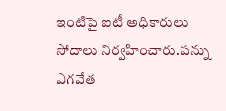ఇంటిపై ఐటీ అధికారులు సోదాలు నిర్వహించారు.పన్ను ఎగవేత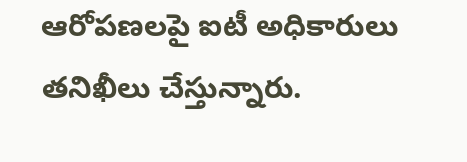ఆరోపణలపై ఐటీ అధికారులు తనిఖీలు చేస్తున్నారు.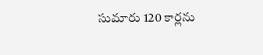సుమారు 120 కార్లను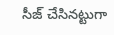సీజ్ చేసినట్టుగా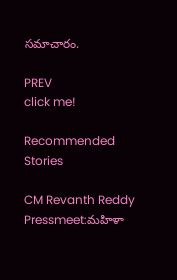సమాచారం.

PREV
click me!

Recommended Stories

CM Revanth Reddy Pressmeet:మహిళా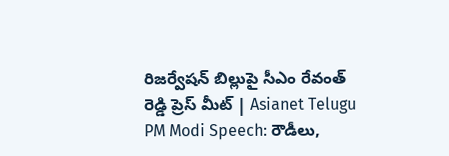రిజర్వేషన్ బిల్లుపై సీఎం రేవంత్ రెడ్డి ప్రెస్ మీట్ | Asianet Telugu
PM Modi Speech: రౌడీలు,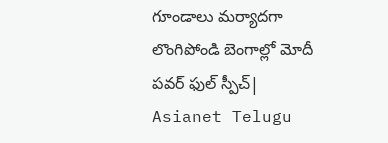గూండాలు మర్యాదగా లొంగిపోండి బెంగాల్లో మోదీ పవర్ ఫుల్ స్పీచ్| Asianet Telugu